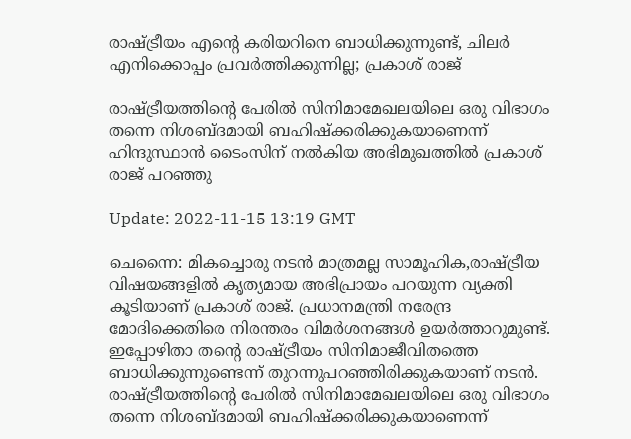രാഷ്ട്രീയം എന്‍റെ കരിയറിനെ ബാധിക്കുന്നുണ്ട്, ചിലര്‍ എനിക്കൊപ്പം പ്രവര്‍ത്തിക്കുന്നില്ല; പ്രകാശ് രാജ്

രാഷ്ട്രീയത്തിന്‍റെ പേരില്‍ സിനിമാമേഖലയിലെ ഒരു വിഭാഗം തന്നെ നിശബ്ദമായി ബഹിഷ്ക്കരിക്കുകയാണെന്ന് ഹിന്ദുസ്ഥാന്‍ ടൈംസിന് നല്‍കിയ അഭിമുഖത്തില്‍ പ്രകാശ് രാജ് പറഞ്ഞു

Update: 2022-11-15 13:19 GMT

ചെന്നൈ: മികച്ചൊരു നടന്‍ മാത്രമല്ല സാമൂഹിക,രാഷ്ട്രീയ വിഷയങ്ങളില്‍ കൃത്യമായ അഭിപ്രായം പറയുന്ന വ്യക്തി കൂടിയാണ് പ്രകാശ് രാജ്. പ്രധാനമന്ത്രി നരേന്ദ്ര മോദിക്കെതിരെ നിരന്തരം വിമര്‍ശനങ്ങള്‍ ഉയര്‍ത്താറുമുണ്ട്. ഇപ്പോഴിതാ തന്‍റെ രാഷ്ട്രീയം സിനിമാജീവിതത്തെ ബാധിക്കുന്നുണ്ടെന്ന് തുറന്നുപറഞ്ഞിരിക്കുകയാണ് നടന്‍. രാഷ്ട്രീയത്തിന്‍റെ പേരില്‍ സിനിമാമേഖലയിലെ ഒരു വിഭാഗം തന്നെ നിശബ്ദമായി ബഹിഷ്ക്കരിക്കുകയാണെന്ന്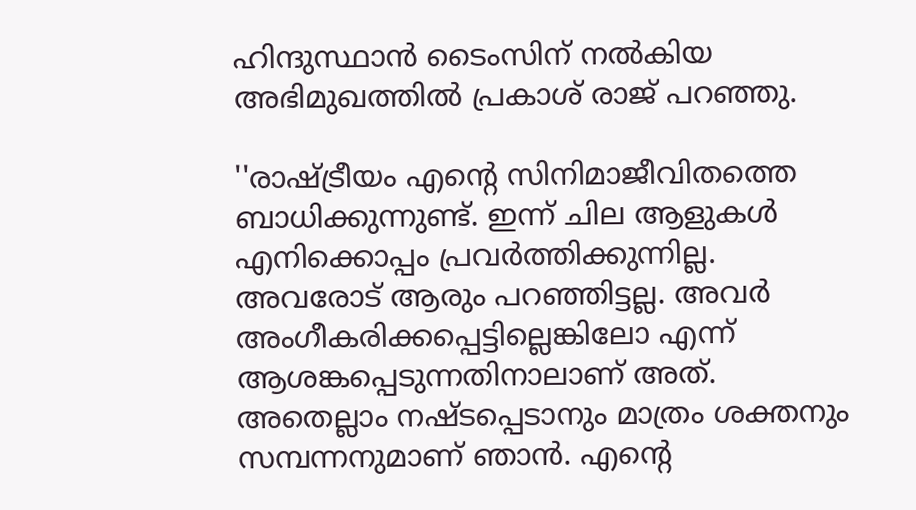ഹിന്ദുസ്ഥാന്‍ ടൈംസിന് നല്‍കിയ അഭിമുഖത്തില്‍ പ്രകാശ് രാജ് പറഞ്ഞു.

''രാഷ്ട്രീയം എന്‍റെ സിനിമാജീവിതത്തെ ബാധിക്കുന്നുണ്ട്. ഇന്ന് ചില ആളുകള്‍ എനിക്കൊപ്പം പ്രവര്‍ത്തിക്കുന്നില്ല. അവരോട് ആരും പറഞ്ഞിട്ടല്ല. അവര്‍ അംഗീകരിക്കപ്പെട്ടില്ലെങ്കിലോ എന്ന് ആശങ്കപ്പെടുന്നതിനാലാണ് അത്. അതെല്ലാം നഷ്ടപ്പെടാനും മാത്രം ശക്തനും സമ്പന്നനുമാണ് ഞാന്‍. എന്‍റെ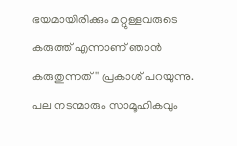ഭയമായിരിക്കും മറ്റുള്ളവരുടെ കരുത്ത് എന്നാണ് ഞാന്‍ കരുതുന്നത്'' പ്രകാശ് പറയുന്നു. പല നടന്മാരും സാമൂഹികവും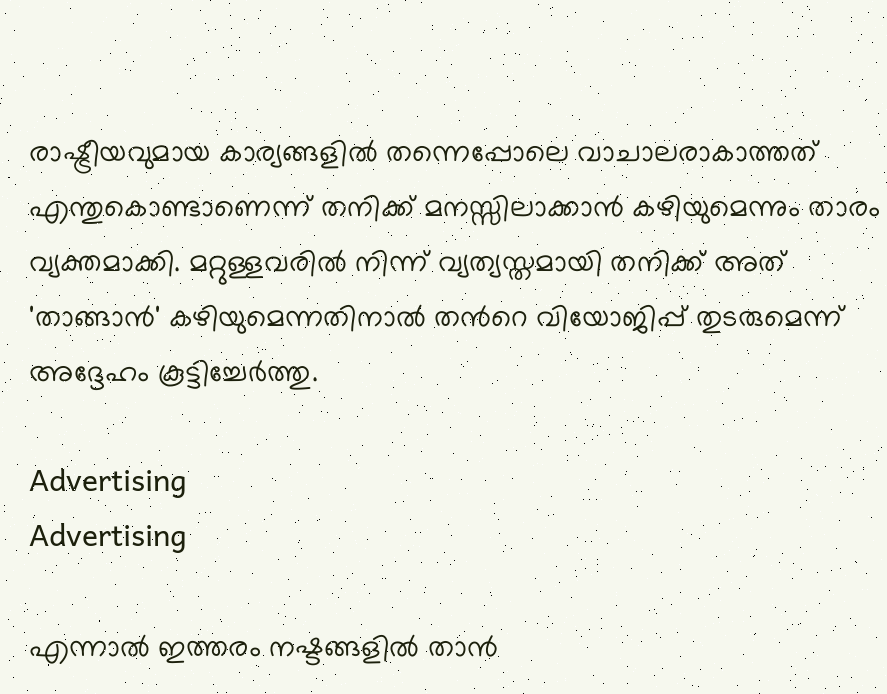രാഷ്ട്രീയവുമായ കാര്യങ്ങളിൽ തന്നെപ്പോലെ വാചാലരാകാത്തത് എന്തുകൊണ്ടാണെന്ന് തനിക്ക് മനസ്സിലാക്കാൻ കഴിയുമെന്നും താരം വ്യക്തമാക്കി. മറ്റുള്ളവരിൽ നിന്ന് വ്യത്യസ്തമായി തനിക്ക് അത് 'താങ്ങാൻ' കഴിയുമെന്നതിനാൽ തന്‍റെ വിയോജിപ്പ് തുടരുമെന്ന് അദ്ദേഹം കൂട്ടിച്ചേര്‍ത്തു.

Advertising
Advertising

എന്നാല്‍ ഇത്തരം നഷ്ടങ്ങളില്‍ താന്‍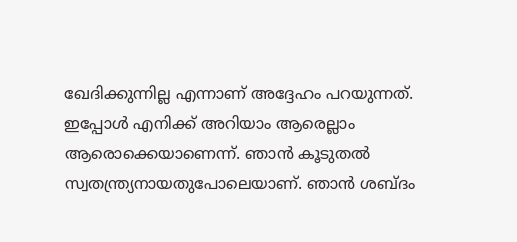ഖേദിക്കുന്നില്ല എന്നാണ് അദ്ദേഹം പറയുന്നത്. ഇപ്പോള്‍ എനിക്ക് അറിയാം ആരെല്ലാം ആരൊക്കെയാണെന്ന്. ഞാന്‍ കൂടുതല്‍ സ്വതന്ത്ര്യനായതുപോലെയാണ്. ഞാന്‍ ശബ്ദം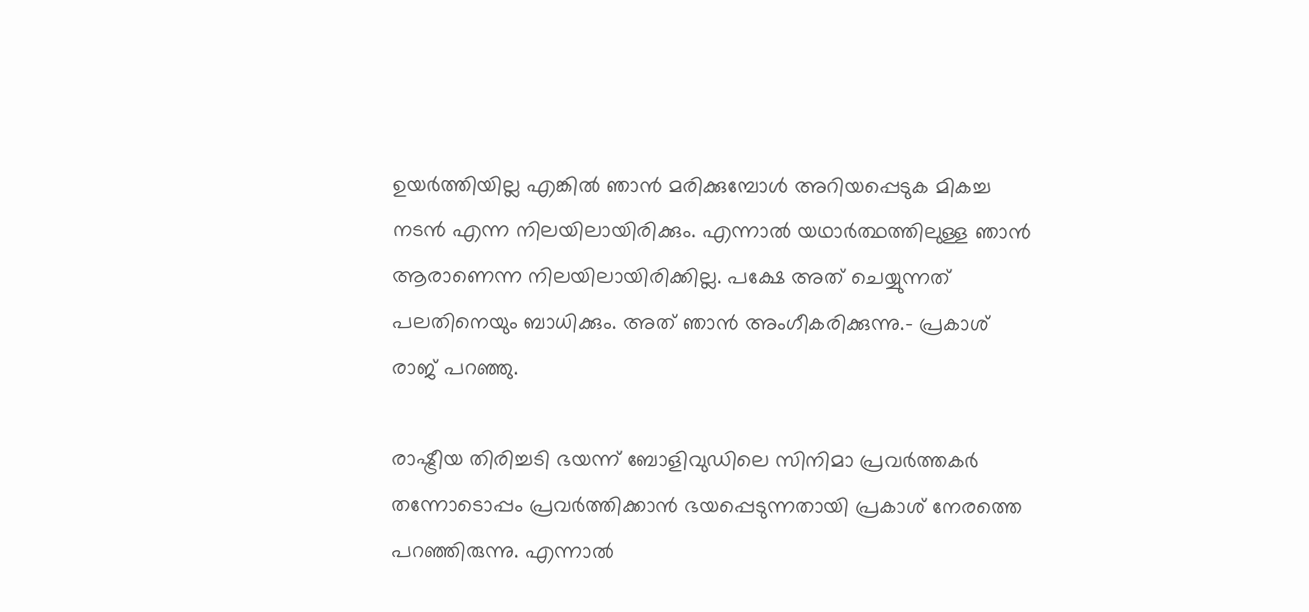ഉയര്‍ത്തിയില്ല എങ്കില്‍ ഞാന്‍ മരിക്കുമ്പോള്‍ അറിയപ്പെടുക മികച്ച നടന്‍ എന്ന നിലയിലായിരിക്കും. എന്നാല്‍ യഥാര്‍ത്ഥത്തിലുള്ള ഞാന്‍ ആരാണെന്ന നിലയിലായിരിക്കില്ല. പക്ഷേ അത് ചെയ്യുന്നത് പലതിനെയും ബാധിക്കും. അത് ഞാന്‍ അംഗീകരിക്കുന്നു.- പ്രകാശ് രാജ് പറഞ്ഞു.

രാഷ്ട്രീയ തിരിച്ചടി ഭയന്ന് ബോളിവുഡിലെ സിനിമാ പ്രവർത്തകർ തന്നോടൊപ്പം പ്രവർത്തിക്കാൻ ഭയപ്പെടുന്നതായി പ്രകാശ് നേരത്തെ പറഞ്ഞിരുന്നു. എന്നാല്‍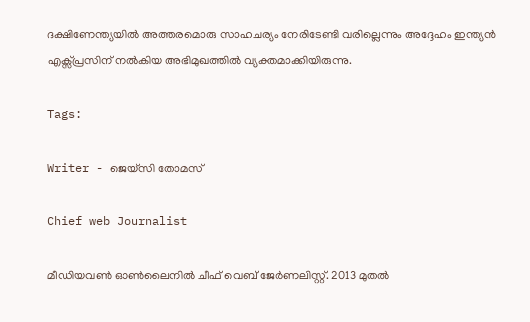ദക്ഷിണേന്ത്യയില്‍ അത്തരമൊരു സാഹചര്യം നേരിടേണ്ടി വരില്ലെന്നും അദ്ദേഹം ഇന്ത്യന്‍ എക്സ്പ്രസിന് നല്‍കിയ അഭിമുഖത്തില്‍ വ്യക്തമാക്കിയിരുന്നു.

Tags:

Writer - ജെയ്സി തോമസ്

Chief web Journalist

മീഡിയവൺ ഓൺലൈനിൽ ചീഫ് വെബ് ജേർണലിസ്റ്റ്. 2013 മുതൽ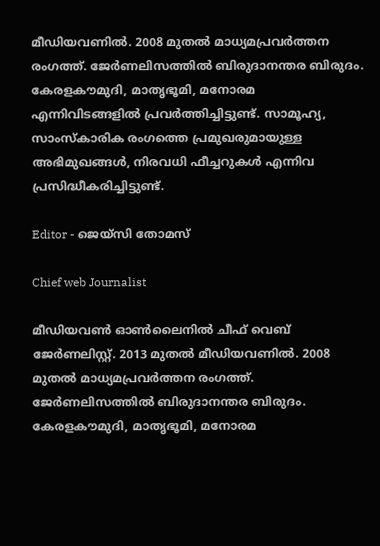മീഡിയവണിൽ. 2008 മുതൽ മാധ്യമപ്രവർത്തന രംഗത്ത്. ജേർണലിസത്തിൽ ബിരുദാനന്തര ബിരുദം. കേരളകൗമുദി, മാതൃഭൂമി, മനോരമ എന്നിവിടങ്ങളിൽ പ്രവർത്തിച്ചിട്ടുണ്ട്. സാമൂഹ്യ, സാംസ്‌കാരിക രംഗത്തെ പ്രമുഖരുമായുള്ള അഭിമുഖങ്ങൾ, നിരവധി ഫീച്ചറുകൾ എന്നിവ പ്രസിദ്ധീകരിച്ചിട്ടുണ്ട്.

Editor - ജെയ്സി തോമസ്

Chief web Journalist

മീഡിയവൺ ഓൺലൈനിൽ ചീഫ് വെബ് ജേർണലിസ്റ്റ്. 2013 മുതൽ മീഡിയവണിൽ. 2008 മുതൽ മാധ്യമപ്രവർത്തന രംഗത്ത്. ജേർണലിസത്തിൽ ബിരുദാനന്തര ബിരുദം. കേരളകൗമുദി, മാതൃഭൂമി, മനോരമ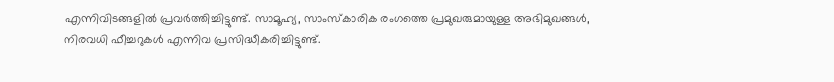എന്നിവിടങ്ങളിൽ പ്രവർത്തിച്ചിട്ടുണ്ട്. സാമൂഹ്യ, സാംസ്‌കാരിക രംഗത്തെ പ്രമുഖരുമായുള്ള അഭിമുഖങ്ങൾ, നിരവധി ഫീച്ചറുകൾ എന്നിവ പ്രസിദ്ധീകരിച്ചിട്ടുണ്ട്.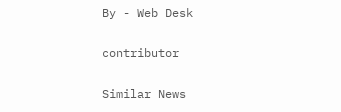By - Web Desk

contributor

Similar News